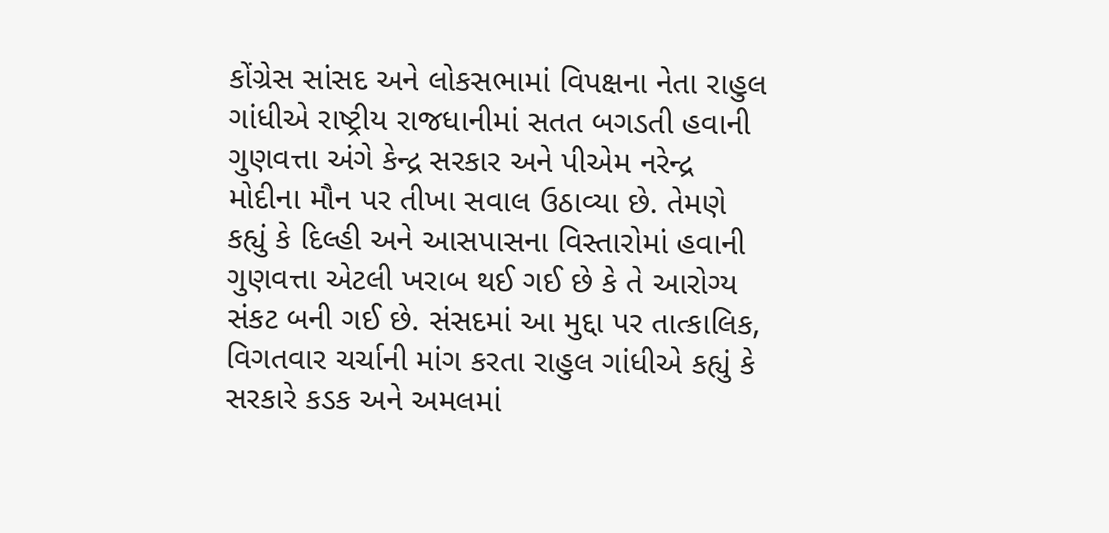કોંગ્રેસ સાંસદ અને લોકસભામાં વિપક્ષના નેતા રાહુલ ગાંધીએ રાષ્ટ્રીય રાજધાનીમાં સતત બગડતી હવાની ગુણવત્તા અંગે કેન્દ્ર સરકાર અને પીએમ નરેન્દ્ર મોદીના મૌન પર તીખા સવાલ ઉઠાવ્યા છે. તેમણે કહ્યું કે દિલ્હી અને આસપાસના વિસ્તારોમાં હવાની ગુણવત્તા એટલી ખરાબ થઈ ગઈ છે કે તે આરોગ્ય સંકટ બની ગઈ છે. સંસદમાં આ મુદ્દા પર તાત્કાલિક, વિગતવાર ચર્ચાની માંગ કરતા રાહુલ ગાંધીએ કહ્યું કે સરકારે કડક અને અમલમાં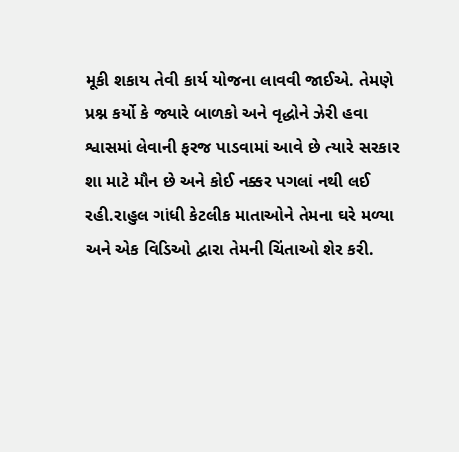મૂકી શકાય તેવી કાર્ય યોજના લાવવી જાઈએ. તેમણે પ્રશ્ન કર્યો કે જ્યારે બાળકો અને વૃદ્ધોને ઝેરી હવા શ્વાસમાં લેવાની ફરજ પાડવામાં આવે છે ત્યારે સરકાર શા માટે મૌન છે અને કોઈ નક્કર પગલાં નથી લઈ રહી.રાહુલ ગાંધી કેટલીક માતાઓને તેમના ઘરે મળ્યા અને એક વિડિઓ દ્વારા તેમની ચિંતાઓ શેર કરી.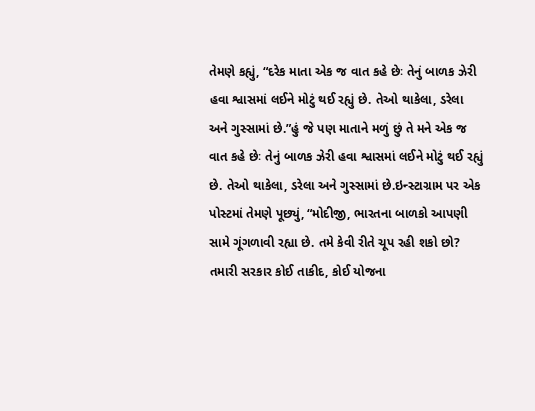તેમણે કહ્યું, “દરેક માતા એક જ વાત કહે છેઃ તેનું બાળક ઝેરી હવા શ્વાસમાં લઈને મોટું થઈ રહ્યું છે. તેઓ થાકેલા, ડરેલા અને ગુસ્સામાં છે.”હું જે પણ માતાને મળું છું તે મને એક જ વાત કહે છેઃ તેનું બાળક ઝેરી હવા શ્વાસમાં લઈને મોટું થઈ રહ્યું છે. તેઓ થાકેલા, ડરેલા અને ગુસ્સામાં છે.ઇન્સ્ટાગ્રામ પર એક પોસ્ટમાં તેમણે પૂછ્યું, “મોદીજી, ભારતના બાળકો આપણી સામે ગૂંગળાવી રહ્યા છે. તમે કેવી રીતે ચૂપ રહી શકો છો? તમારી સરકાર કોઈ તાકીદ, કોઈ યોજના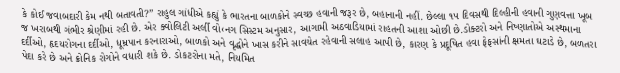કે કોઈ જવાબદારી કેમ નથી બતાવતી?” રાહુલ ગાંધીએ કહ્યું કે ભારતના બાળકોને સ્વચ્છ હવાની જરૂર છે, બહાનાની નહીં. છેલ્લા ૧૫ દિવસથી દિલ્હીની હવાની ગુણવત્તા ખૂબ જ ખરાબથી ગંભીર શ્રેણીમાં રહી છે. એર ક્વોલિટી અર્લી વો‹નગ સિસ્ટમ અનુસાર, આગામી અઠવાડિયામાં રાહતની આશા ઓછી છે.ડોક્ટરો અને નિષ્ણાતોએ અસ્થમાના દર્દીઓ, હૃદયરોગના દર્દીઓ, ધૂમ્રપાન કરનારાઓ, બાળકો અને વૃદ્ધોને ખાસ કરીને સાવચેત રહેવાની સલાહ આપી છે, કારણ કે પ્રદૂષિત હવા ફેફસાંની ક્ષમતા ઘટાડે છે, બળતરા પેદા કરે છે અને ક્રોનિક રોગોને વધારી શકે છે. ડોકટરોના મતે, નિયમિત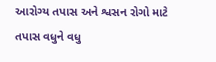આરોગ્ય તપાસ અને શ્વસન રોગો માટે તપાસ વધુને વધુ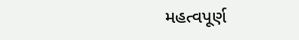મહત્વપૂર્ણ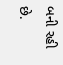બની રહી છે.